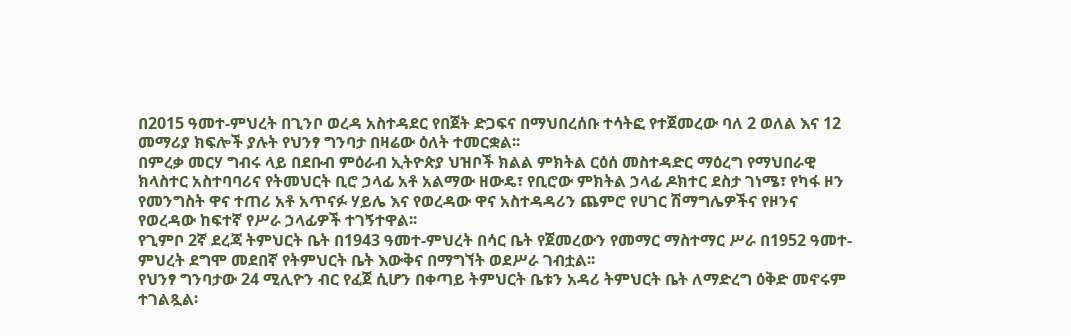በ2015 ዓመተ-ምህረት በጊንቦ ወረዳ አስተዳደር የበጀት ድጋፍና በማህበረሰቡ ተሳትፎ የተጀመረው ባለ 2 ወለል እና 12 መማሪያ ክፍሎች ያሉት የህንፃ ግንባታ በዛሬው ዕለት ተመርቋል፡፡
በምረቃ መርሃ ግብሩ ላይ በደቡብ ምዕራብ ኢትዮጵያ ህዝቦች ክልል ምክትል ርዕሰ መስተዳድር ማዕረግ የማህበራዊ ክላስተር አስተባባሪና የትመህርት ቢሮ ኃላፊ አቶ አልማው ዘውዴ፣ የቢሮው ምክትል ኃላፊ ዶክተር ደስታ ገነሜ፣ የካፋ ዞን የመንግስት ዋና ተጠሪ አቶ አጥናፉ ሃይሌ እና የወረዳው ዋና አስተዳዳሪን ጨምሮ የሀገር ሽማግሌዎችና የዞንና የወረዳው ከፍተኛ የሥራ ኃላፊዎች ተገኝተዋል፡፡
የጊምቦ 2ኛ ደረጃ ትምህርት ቤት በ1943 ዓመተ-ምህረት በሳር ቤት የጀመረውን የመማር ማስተማር ሥራ በ1952 ዓመተ-ምህረት ደግሞ መደበኛ የትምህርት ቤት እውቅና በማግኘት ወደሥራ ገብቷል፡፡
የህንፃ ግንባታው 24 ሚሊዮን ብር የፈጀ ሲሆን በቀጣይ ትምህርት ቤቱን አዳሪ ትምህርት ቤት ለማድረግ ዕቅድ መኖሩም ተገልጿል፡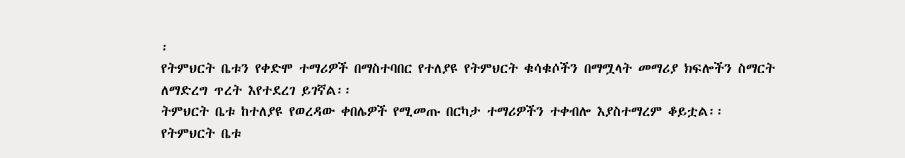፡
የትምህርት ቤቱን የቀድሞ ተማሪዎች በማስተባበር የተለያዩ የትምህርት ቁሳቁሶችን በማሟላት መማሪያ ክፍሎችን ስማርት ለማድረግ ጥረት እየተደረገ ይገኛል፡፡
ትምህርት ቤቱ ከተለያዩ የወረዳው ቀበሌዎች የሚመጡ በርካታ ተማሪዎችን ተቀብሎ እያስተማረም ቆይቷል፡፡
የትምህርት ቤቱ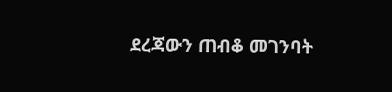ደረጃውን ጠብቆ መገንባት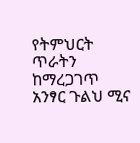የትምህርት ጥራትን ከማረጋገጥ አንፃር ጉልህ ሚና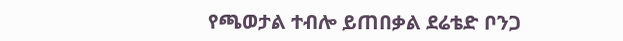የጫወታል ተብሎ ይጠበቃል ደሬቴድ ቦንጋ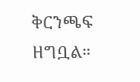ቅርንጫፍ ዘግቧል።